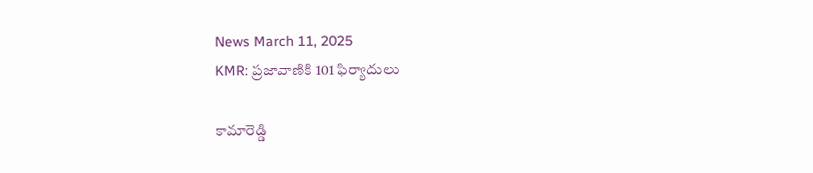News March 11, 2025
KMR: ప్రజావాణికి 101 ఫిర్యాదులు

కామారెడ్డి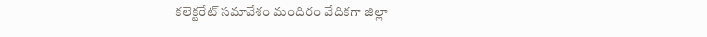కలెక్టరేట్ సమావేశం మందిరం వేదికగా జిల్లా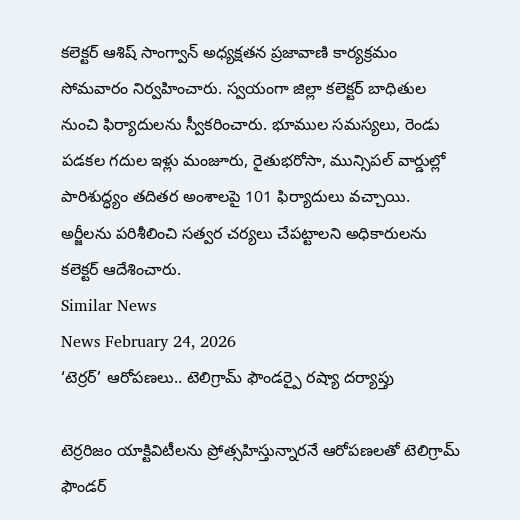కలెక్టర్ ఆశిష్ సాంగ్వాన్ అధ్యక్షతన ప్రజావాణి కార్యక్రమం సోమవారం నిర్వహించారు. స్వయంగా జిల్లా కలెక్టర్ బాధితుల నుంచి ఫిర్యాదులను స్వీకరించారు. భూముల సమస్యలు, రెండు పడకల గదుల ఇళ్లు మంజూరు, రైతుభరోసా, మున్సిపల్ వార్డుల్లో పారిశుద్ధ్యం తదితర అంశాలపై 101 ఫిర్యాదులు వచ్చాయి. అర్జీలను పరిశీలించి సత్వర చర్యలు చేపట్టాలని అధికారులను కలెక్టర్ ఆదేశించారు.
Similar News
News February 24, 2026
‘టెర్రర్’ ఆరోపణలు.. టెలిగ్రామ్ ఫౌండర్పై రష్యా దర్యాప్తు

టెర్రరిజం యాక్టివిటీలను ప్రోత్సహిస్తున్నారనే ఆరోపణలతో టెలిగ్రామ్ ఫౌండర్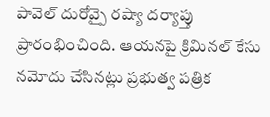పావెల్ దురోవ్పై రష్యా దర్యాప్తు ప్రారంభించింది. ఆయనపై క్రిమినల్ కేసు నమోదు చేసినట్లు ప్రభుత్వ పత్రిక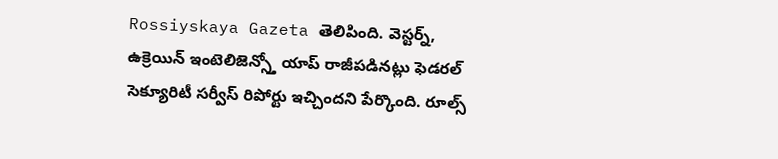Rossiyskaya Gazeta తెలిపింది. వెస్టర్న్, ఉక్రెయిన్ ఇంటెలిజెన్స్తో యాప్ రాజీపడినట్లు ఫెడరల్ సెక్యూరిటీ సర్వీస్ రిపోర్టు ఇచ్చిందని పేర్కొంది. రూల్స్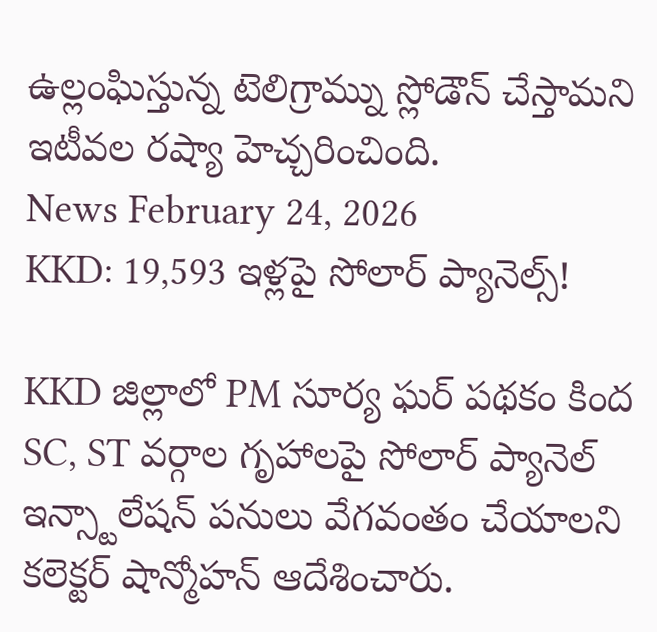ఉల్లంఘిస్తున్న టెలిగ్రామ్ను స్లోడౌన్ చేస్తామని ఇటీవల రష్యా హెచ్చరించింది.
News February 24, 2026
KKD: 19,593 ఇళ్లపై సోలార్ ప్యానెల్స్!

KKD జిల్లాలో PM సూర్య ఘర్ పథకం కింద SC, ST వర్గాల గృహాలపై సోలార్ ప్యానెల్ ఇన్స్టాలేషన్ పనులు వేగవంతం చేయాలని కలెక్టర్ షాన్మోహన్ ఆదేశించారు.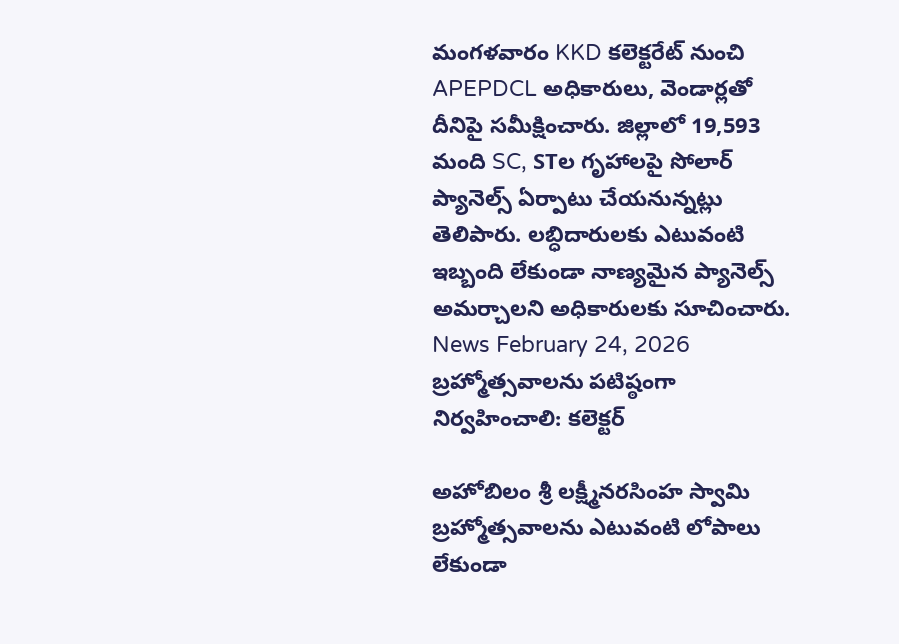మంగళవారం KKD కలెక్టరేట్ నుంచి APEPDCL అధికారులు, వెండార్లతో దీనిపై సమీక్షించారు. జిల్లాలో 19,593 మంది SC, STల గృహాలపై సోలార్ ప్యానెల్స్ ఏర్పాటు చేయనున్నట్లు తెలిపారు. లబ్ధిదారులకు ఎటువంటి ఇబ్బంది లేకుండా నాణ్యమైన ప్యానెల్స్ అమర్చాలని అధికారులకు సూచించారు.
News February 24, 2026
బ్రహ్మోత్సవాలను పటిష్ఠంగా నిర్వహించాలి: కలెక్టర్

అహోబిలం శ్రీ లక్ష్మీనరసింహ స్వామి బ్రహ్మోత్సవాలను ఎటువంటి లోపాలు లేకుండా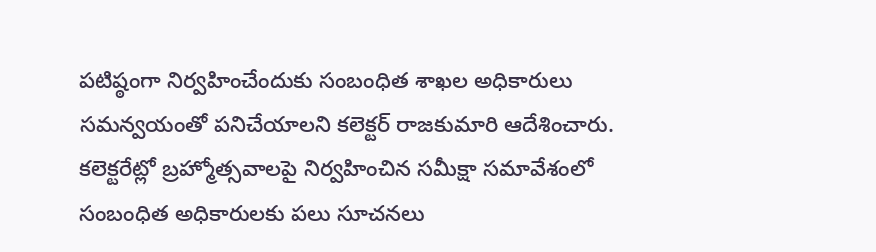పటిష్ఠంగా నిర్వహించేందుకు సంబంధిత శాఖల అధికారులు సమన్వయంతో పనిచేయాలని కలెక్టర్ రాజకుమారి ఆదేశించారు. కలెక్టరేట్లో బ్రహ్మోత్సవాలపై నిర్వహించిన సమీక్షా సమావేశంలో సంబంధిత అధికారులకు పలు సూచనలు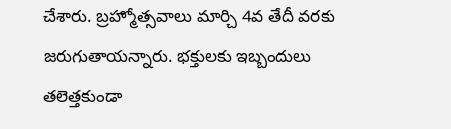చేశారు. బ్రహ్మోత్సవాలు మార్చి 4వ తేదీ వరకు జరుగుతాయన్నారు. భక్తులకు ఇబ్బందులు తలెత్తకుండా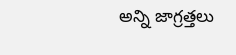అన్ని జాగ్రత్తలు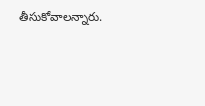తీసుకోవాలన్నారు.